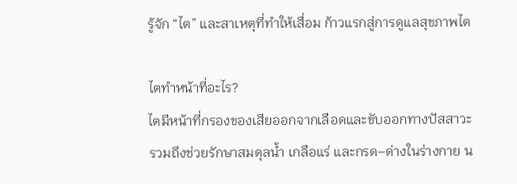รู้จัก “ไต” และสาเหตุที่ทำให้เสื่อม ก้าวแรกสู่การดูแลสุขภาพไต

ไตทำหน้าที่อะไร?
ไตมีหน้าที่กรองของเสียออกจากเลือดและขับออกทางปัสสาวะ รวมถึงช่วยรักษาสมดุลน้ำ เกลือแร่ และกรด–ด่างในร่างกาย น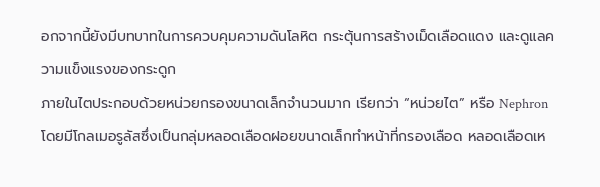อกจากนี้ยังมีบทบาทในการควบคุมความดันโลหิต กระตุ้นการสร้างเม็ดเลือดแดง และดูแลความแข็งแรงของกระดูก
ภายในไตประกอบด้วยหน่วยกรองขนาดเล็กจำนวนมาก เรียกว่า “หน่วยไต” หรือ Nephron โดยมีโกลเมอรูลัสซึ่งเป็นกลุ่มหลอดเลือดฝอยขนาดเล็กทำหน้าที่กรองเลือด หลอดเลือดเห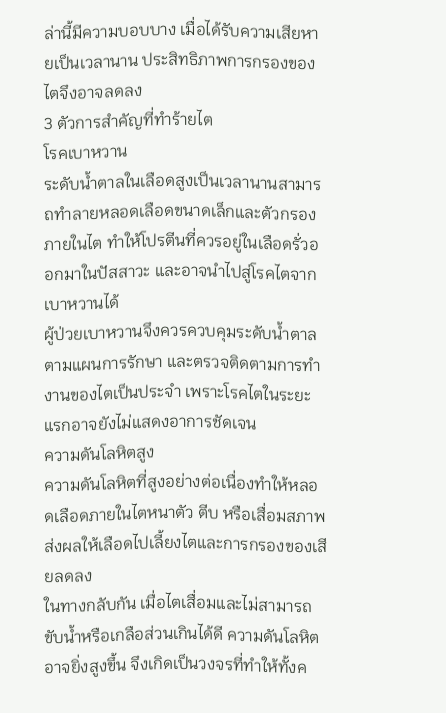ล่านี้มีความบอบบาง เมื่อได้รับความเสียหายเป็นเวลานาน ประสิทธิภาพการกรองของไตจึงอาจลดลง
3 ตัวการสำคัญที่ทำร้ายไต
โรคเบาหวาน
ระดับน้ำตาลในเลือดสูงเป็นเวลานานสามารถทำลายหลอดเลือดขนาดเล็กและตัวกรองภายในไต ทำให้โปรตีนที่ควรอยู่ในเลือดรั่วออกมาในปัสสาวะ และอาจนำไปสู่โรคไตจากเบาหวานได้
ผู้ป่วยเบาหวานจึงควรควบคุมระดับน้ำตาลตามแผนการรักษา และตรวจติดตามการทำงานของไตเป็นประจำ เพราะโรคไตในระยะแรกอาจยังไม่แสดงอาการชัดเจน
ความดันโลหิตสูง
ความดันโลหิตที่สูงอย่างต่อเนื่องทำให้หลอดเลือดภายในไตหนาตัว ตีบ หรือเสื่อมสภาพ ส่งผลให้เลือดไปเลี้ยงไตและการกรองของเสียลดลง
ในทางกลับกัน เมื่อไตเสื่อมและไม่สามารถขับน้ำหรือเกลือส่วนเกินได้ดี ความดันโลหิตอาจยิ่งสูงขึ้น จึงเกิดเป็นวงจรที่ทำให้ทั้งค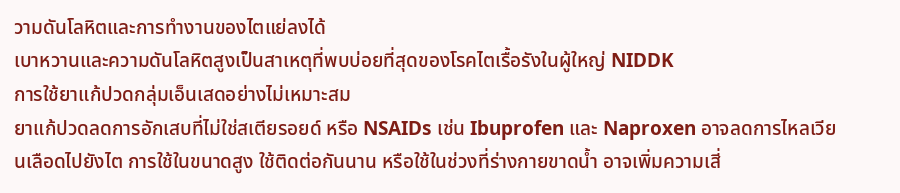วามดันโลหิตและการทำงานของไตแย่ลงได้
เบาหวานและความดันโลหิตสูงเป็นสาเหตุที่พบบ่อยที่สุดของโรคไตเรื้อรังในผู้ใหญ่ NIDDK
การใช้ยาแก้ปวดกลุ่มเอ็นเสดอย่างไม่เหมาะสม
ยาแก้ปวดลดการอักเสบที่ไม่ใช่สเตียรอยด์ หรือ NSAIDs เช่น Ibuprofen และ Naproxen อาจลดการไหลเวียนเลือดไปยังไต การใช้ในขนาดสูง ใช้ติดต่อกันนาน หรือใช้ในช่วงที่ร่างกายขาดน้ำ อาจเพิ่มความเสี่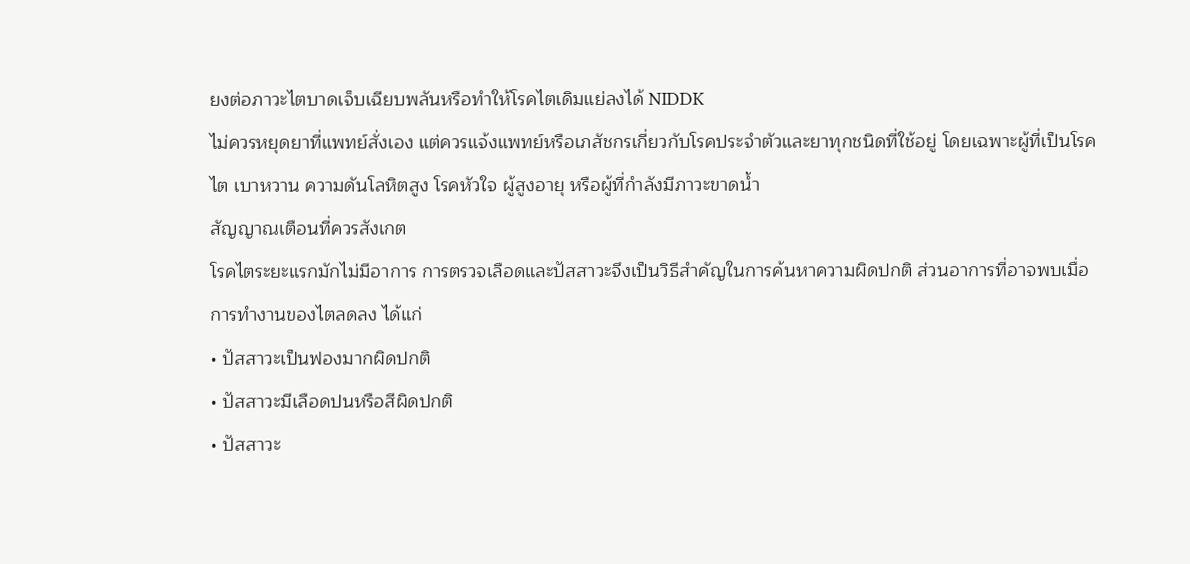ยงต่อภาวะไตบาดเจ็บเฉียบพลันหรือทำให้โรคไตเดิมแย่ลงได้ NIDDK
ไม่ควรหยุดยาที่แพทย์สั่งเอง แต่ควรแจ้งแพทย์หรือเภสัชกรเกี่ยวกับโรคประจำตัวและยาทุกชนิดที่ใช้อยู่ โดยเฉพาะผู้ที่เป็นโรคไต เบาหวาน ความดันโลหิตสูง โรคหัวใจ ผู้สูงอายุ หรือผู้ที่กำลังมีภาวะขาดน้ำ
สัญญาณเตือนที่ควรสังเกต
โรคไตระยะแรกมักไม่มีอาการ การตรวจเลือดและปัสสาวะจึงเป็นวิธีสำคัญในการค้นหาความผิดปกติ ส่วนอาการที่อาจพบเมื่อการทำงานของไตลดลง ได้แก่
• ปัสสาวะเป็นฟองมากผิดปกติ
• ปัสสาวะมีเลือดปนหรือสีผิดปกติ
• ปัสสาวะ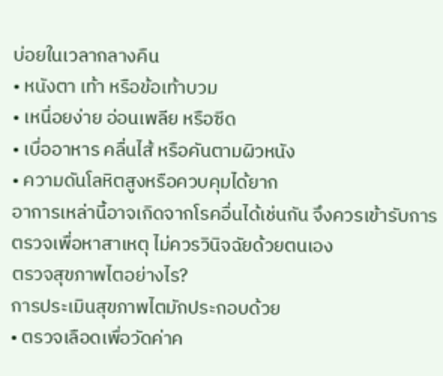บ่อยในเวลากลางคืน
• หนังตา เท้า หรือข้อเท้าบวม
• เหนื่อยง่าย อ่อนเพลีย หรือซีด
• เบื่ออาหาร คลื่นไส้ หรือคันตามผิวหนัง
• ความดันโลหิตสูงหรือควบคุมได้ยาก
อาการเหล่านี้อาจเกิดจากโรคอื่นได้เช่นกัน จึงควรเข้ารับการตรวจเพื่อหาสาเหตุ ไม่ควรวินิจฉัยด้วยตนเอง
ตรวจสุขภาพไตอย่างไร?
การประเมินสุขภาพไตมักประกอบด้วย
• ตรวจเลือดเพื่อวัดค่าค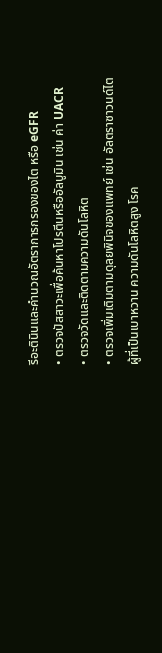รีอะตินินและคำนวณอัตราการกรองของไต หรือ eGFR
• ตรวจปัสสาวะเพื่อค้นหาโปรตีนหรืออัลบูมิน เช่น ค่า UACR
• ตรวจวัดและติดตามความดันโลหิต
• ตรวจเพิ่มเติมตามดุลยพินิจของแพทย์ เช่น อัลตราซาวนด์ไต
ผู้ที่เป็นเบาหวาน ความดันโลหิตสูง โรค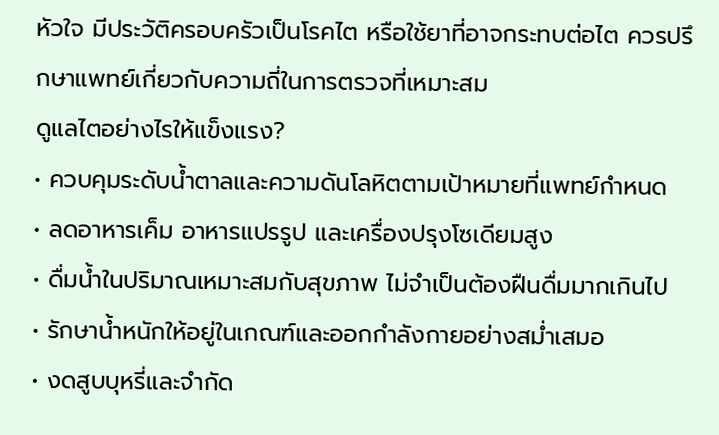หัวใจ มีประวัติครอบครัวเป็นโรคไต หรือใช้ยาที่อาจกระทบต่อไต ควรปรึกษาแพทย์เกี่ยวกับความถี่ในการตรวจที่เหมาะสม
ดูแลไตอย่างไรให้แข็งแรง?
• ควบคุมระดับน้ำตาลและความดันโลหิตตามเป้าหมายที่แพทย์กำหนด
• ลดอาหารเค็ม อาหารแปรรูป และเครื่องปรุงโซเดียมสูง
• ดื่มน้ำในปริมาณเหมาะสมกับสุขภาพ ไม่จำเป็นต้องฝืนดื่มมากเกินไป
• รักษาน้ำหนักให้อยู่ในเกณฑ์และออกกำลังกายอย่างสม่ำเสมอ
• งดสูบบุหรี่และจำกัด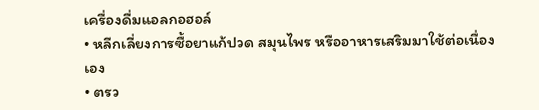เครื่องดื่มแอลกอฮอล์
• หลีกเลี่ยงการซื้อยาแก้ปวด สมุนไพร หรืออาหารเสริมมาใช้ต่อเนื่องเอง
• ตรว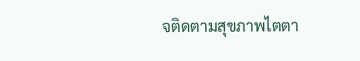จติดตามสุขภาพไตตา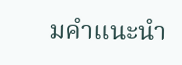มคำแนะนำ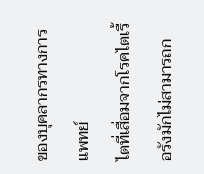ของบุคลากรทางการแพทย์
ไตที่เสื่อมจากโรคไตเรื้อรังมักไม่สามารถก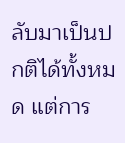ลับมาเป็นปกติได้ทั้งหมด แต่การ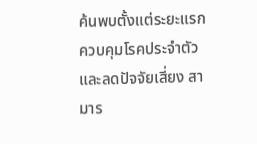ค้นพบตั้งแต่ระยะแรก ควบคุมโรคประจำตัว และลดปัจจัยเสี่ยง สามาร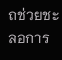ถช่วยชะลอการ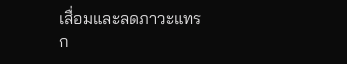เสื่อมและลดภาวะแทรก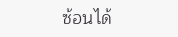ซ้อนได้